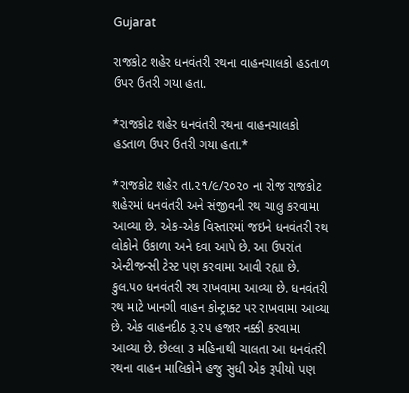Gujarat

રાજકોટ શહેર ધનવંતરી રથના વાહનચાલકો હડતાળ ઉપર ઉતરી ગયા હતા.

*રાજકોટ શહેર ધનવંતરી રથના વાહનચાલકો હડતાળ ઉપર ઉતરી ગયા હતા.*

*રાજકોટ શહેર તા.૨૧/૯/૨૦૨૦ ના રોજ રાજકોટ શહેરમાં ધનવંતરી અને સંજીવની રથ ચાલુ કરવામા આવ્યા છે. એક-એક વિસ્તારમાં જઇને ધનવંતરી રથ લોકોને ઉકાળા અને દવા આપે છે. આ ઉપરાંત એન્ટીજન્સી ટેસ્ટ પણ કરવામા આવી રહ્યા છે. કુલ.૫૦ ધનવંતરી રથ રાખવામા આવ્યા છે. ધનવંતરી રથ માટે ખાનગી વાહન કોન્ટ્રાક્ટ પર રાખવામા આવ્યા છે. એક વાહનદીઠ રૂ.૨૫ હજાર નક્કી કરવામા આવ્યા છે. છેલ્લા ૩ મહિનાથી ચાલતા આ ધનવંતરી રથના વાહન માલિકોને હજુ સુધી એક રૂપીયો પણ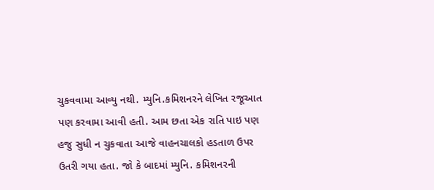ચુકવવામા આવ્યુ નથી. મ્યુનિ.કમિશનરને લેખિત રજૂઆત પણ કરવામા આવી હતી. આમ છતા એક રાતિ પાઇ પણ હજુ સુધી ન ચુકવાતા આજે વાહનચાલકો હડતાળ ઉપર ઉતરી ગયા હતા. જો કે બાદમાં મ્યુનિ. કમિશનરની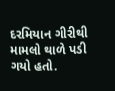દરમિયાન ગીરીથી મામલો થાળે પડી ગયો હતો.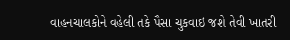વાહનચાલકોને વહેલી તકે પૈસા ચુકવાઇ જશે તેવી ખાતરી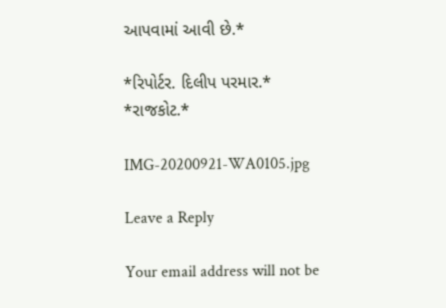આપવામાં આવી છે.*

*રિપોર્ટર. દિલીપ પરમાર.*
*રાજકોટ.*

IMG-20200921-WA0105.jpg

Leave a Reply

Your email address will not be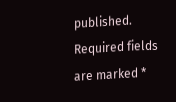published. Required fields are marked *